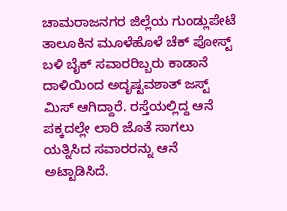ಚಾಮರಾಜನಗರ ಜಿಲ್ಲೆಯ ಗುಂಡ್ಲುಪೇಟೆ ತಾಲೂಕಿನ ಮೂಳೆಹೊಳೆ ಚೆಕ್ ಪೋಸ್ಟ್ ಬಳಿ ಬೈಕ್ ಸವಾರರಿಬ್ಬರು ಕಾಡಾನೆ ದಾಳಿಯಿಂದ ಅದೃಷ್ಟವಶಾತ್ ಜಸ್ಟ್ ಮಿಸ್ ಆಗಿದ್ದಾರೆ. ರಸ್ತೆಯಲ್ಲಿದ್ದ ಆನೆ ಪಕ್ಕದಲ್ಲೇ ಲಾರಿ ಜೊತೆ ಸಾಗಲು ಯತ್ನಿಸಿದ ಸವಾರರನ್ನು ಆನೆ ಅಟ್ಟಾಡಿಸಿದೆ.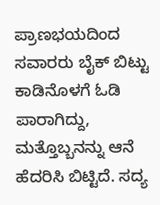ಪ್ರಾಣಭಯದಿಂದ ಸವಾರರು ಬೈಕ್ ಬಿಟ್ಟು ಕಾಡಿನೊಳಗೆ ಓಡಿ ಪಾರಾಗಿದ್ದು, ಮತ್ತೊಬ್ಬನನ್ನು ಆನೆ ಹೆದರಿಸಿ ಬಿಟ್ಟಿದೆ. ಸದ್ಯ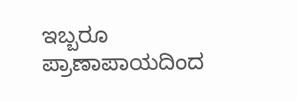ಇಬ್ಬರೂ ಪ್ರಾಣಾಪಾಯದಿಂದ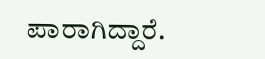ಪಾರಾಗಿದ್ದಾರೆ.